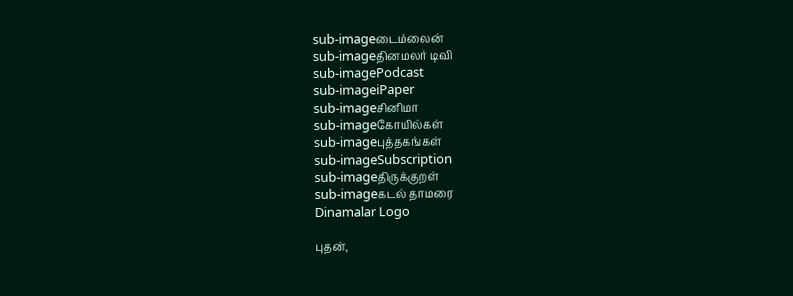sub-imageடைம்லைன்
sub-imageதினமலர் டிவி
sub-imagePodcast
sub-imageiPaper
sub-imageசினிமா
sub-imageகோயில்கள்
sub-imageபுத்தகங்கள்
sub-imageSubscription
sub-imageதிருக்குறள்
sub-imageகடல் தாமரை
Dinamalar Logo

புதன்,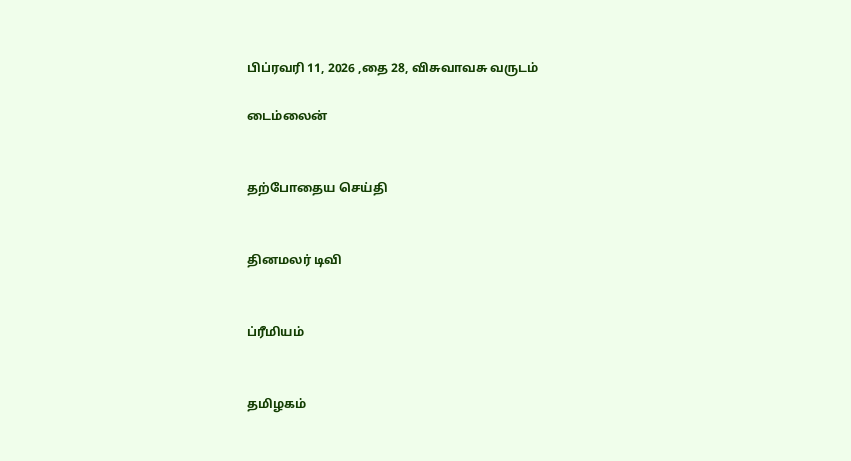பிப்ரவரி 11, 2026 ,தை 28, விசுவாவசு வருடம்

டைம்லைன்


தற்போதைய செய்தி


தினமலர் டிவி


ப்ரீமியம்


தமிழகம்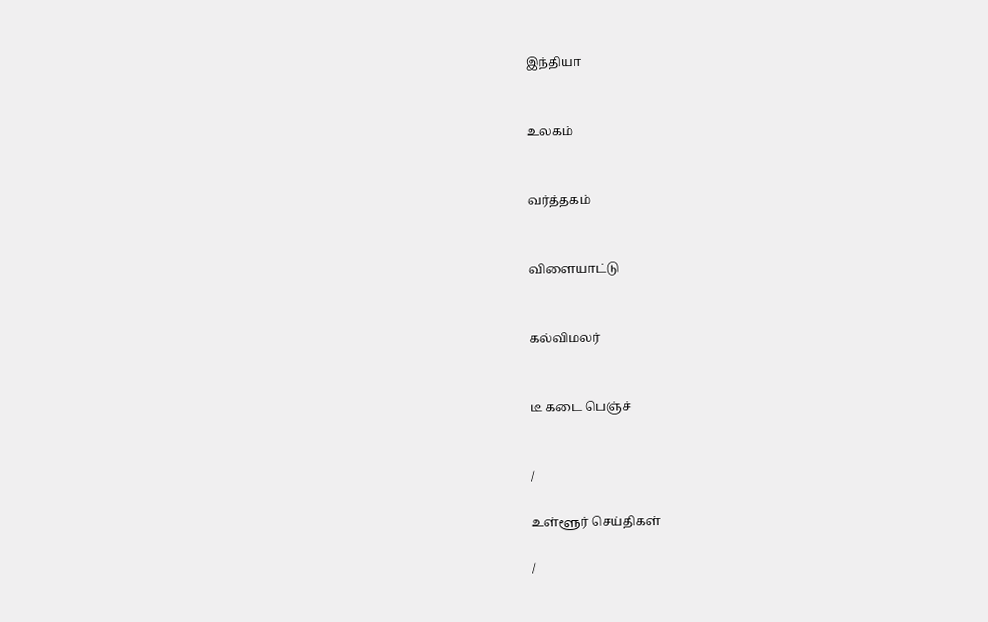இந்தியா


உலகம்


வர்த்தகம்


விளையாட்டு


கல்விமலர்


டீ கடை பெஞ்ச்


/

உள்ளூர் செய்திகள்

/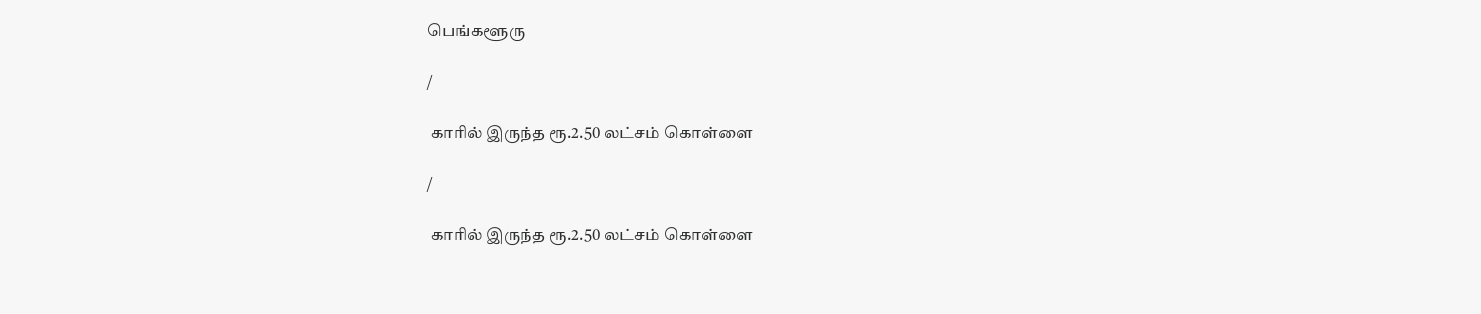பெங்களூரு

/

 காரில் இருந்த ரூ.2.50 லட்சம் கொள்ளை

/

 காரில் இருந்த ரூ.2.50 லட்சம் கொள்ளை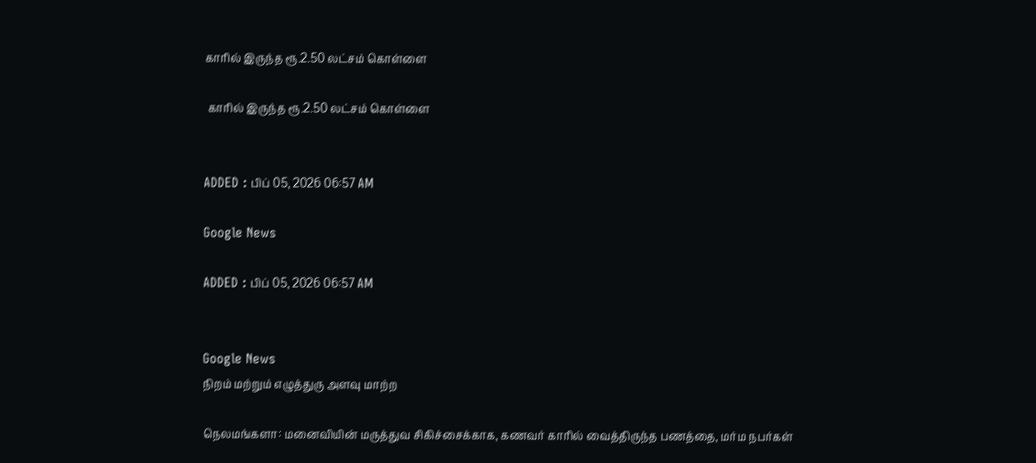காரில் இருந்த ரூ.2.50 லட்சம் கொள்ளை

 காரில் இருந்த ரூ.2.50 லட்சம் கொள்ளை


ADDED : பிப் 05, 2026 06:57 AM

Google News

ADDED : பிப் 05, 2026 06:57 AM


Google News
நிறம் மற்றும் எழுத்துரு அளவு மாற்ற

நெலமங்களா: மனைவியின் மருத்துவ சிகிச்சைக்காக, கணவர் காரில் வைத்திருந்த பணத்தை, மர்ம நபர்கள்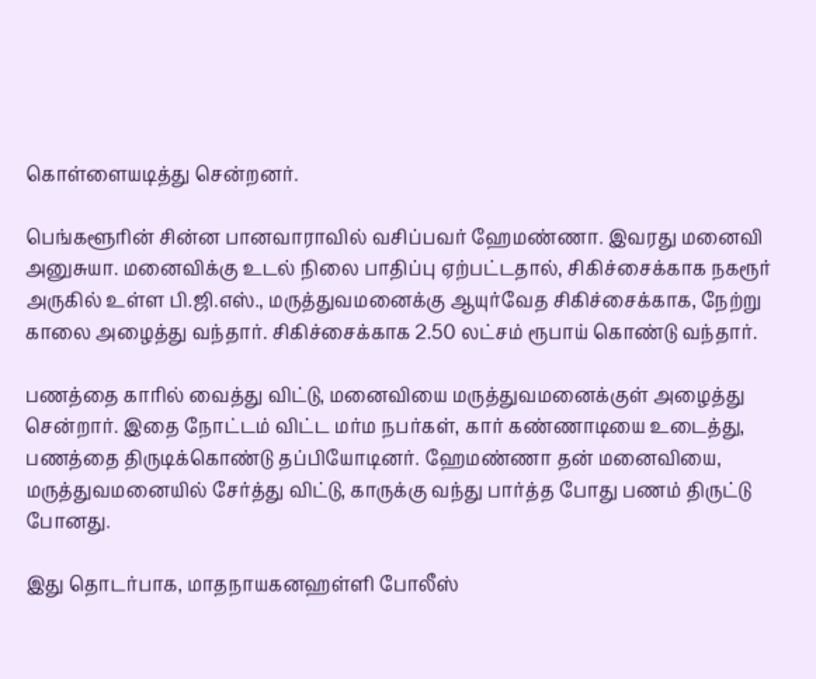கொள்ளையடித்து சென்றனர்.

பெங்களூரின் சின்ன பானவாராவில் வசிப்பவர் ஹேமண்ணா. இவரது மனைவி அனுசுயா. மனைவிக்கு உடல் நிலை பாதிப்பு ஏற்பட்டதால், சிகிச்சைக்காக நகரூர் அருகில் உள்ள பி.ஜி.எஸ்., மருத்துவமனைக்கு ஆயுர்வேத சிகிச்சைக்காக, நேற்று காலை அழைத்து வந்தார். சிகிச்சைக்காக 2.50 லட்சம் ரூபாய் கொண்டு வந்தார்.

பணத்தை காரில் வைத்து விட்டு, மனைவியை மருத்துவமனைக்குள் அழைத்து சென்றார். இதை நோட்டம் விட்ட மர்ம நபர்கள், கார் கண்ணாடியை உடைத்து, பணத்தை திருடிக்கொண்டு தப்பியோடினர். ஹேமண்ணா தன் மனைவியை, மருத்துவமனையில் சேர்த்து விட்டு, காருக்கு வந்து பார்த்த போது பணம் திருட்டு போனது.

இது தொடர்பாக, மாதநாயகனஹள்ளி போலீஸ்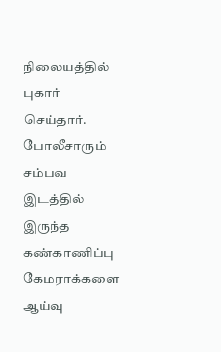நிலையத்தில் புகார் செய்தார். போலீசாரும் சம்பவ இடத்தில் இருந்த கண்காணிப்பு கேமராக்களை ஆய்வு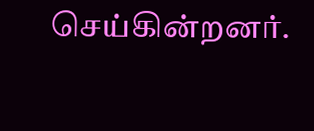செய்கின்றனர்.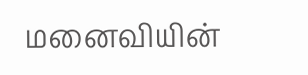மனைவியின்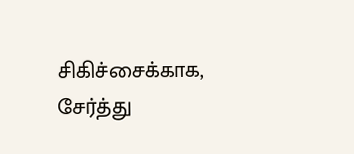சிகிச்சைக்காக, சேர்த்து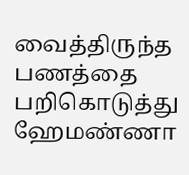வைத்திருந்த பணத்தை பறிகொடுத்து ஹேமண்ணா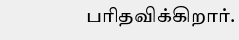பரிதவிக்கிறார்.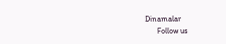Dinamalar
      Follow us